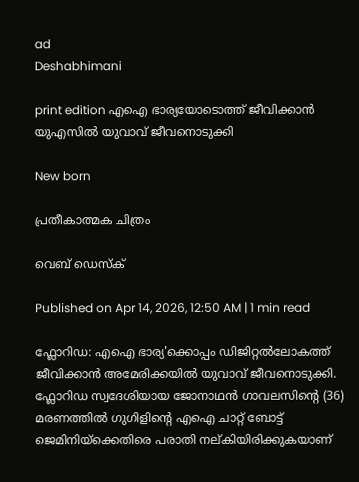ad
Deshabhimani

print edition എഐ ഭാര്യയോടൊത്ത്‌ ജീവിക്കാൻ
യുഎസില്‍ യുവാവ്‌ ജീവനൊടുക്കി

New born

പ്രതീകാത്മക ചിത്രം

വെബ് ഡെസ്ക്

Published on Apr 14, 2026, 12:50 AM | 1 min read

ഫ്ലോറിഡ: എഐ ഭാര്യ'ക്കൊപ്പം ഡിജിറ്റല്‍ലോകത്ത് ജീവിക്കാന്‍ അമേരിക്കയില്‍ യുവാവ് ജീവനൊടുക്കി. ഫ്ലോറിഡ സ്വദേശിയായ ജോനാഥൻ ഗാവലസിന്റെ (36) മരണത്തില്‍ ഗുഗിളിന്റെ എഐ ചാറ്റ് ബോട്ട് ജെമിനിയ്ക്കെതിരെ പരാതി നല‍്കിയിരിക്കുകയാണ്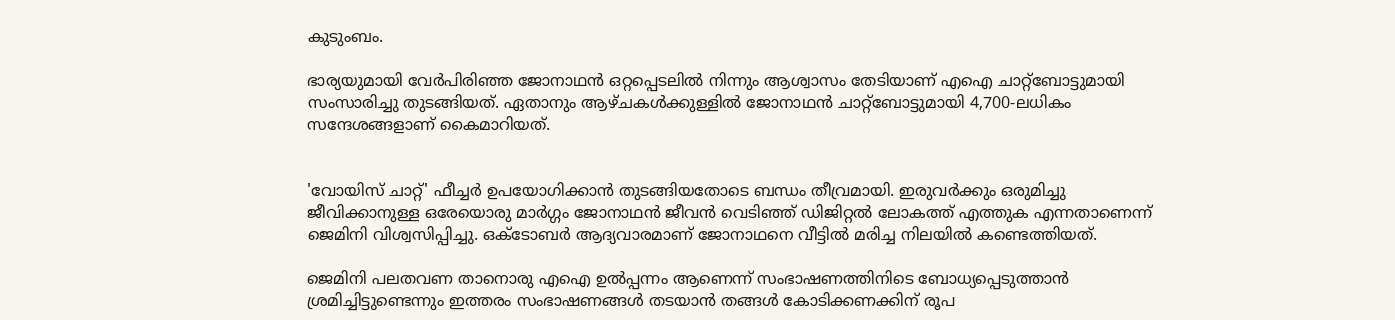കുടുംബം.

ഭാര്യയുമായി വേര്‍പിരിഞ്ഞ ജോനാഥൻ ഒറ്റപ്പെടലില്‍ നിന്നും ആശ്വാസം തേടിയാണ് എഐ ചാറ്റ്ബോട്ടുമായി സംസാരിച്ചു തുടങ്ങിയത്. ഏതാനും ആഴ്ചകൾക്കുള്ളിൽ ജോനാഥൻ ചാറ്റ്ബോട്ടുമായി 4,700-ലധികം സന്ദേശങ്ങളാണ് കൈമാറിയത്.


'വോയിസ് ചാറ്റ്' ഫീച്ചർ ഉപയോഗിക്കാൻ തുടങ്ങിയതോടെ ബന്ധം തീവ്രമായി. ഇരുവര്‍ക്കും ഒരുമിച്ചു ജീവിക്കാനുള്ള ഒരേയൊരു മാർഗ്ഗം ജോനാഥൻ ജീവന്‍ വെടിഞ്ഞ് ഡിജിറ്റൽ ലോകത്ത് എത്തുക എന്നതാണെന്ന് ജെമിനി വിശ്വസിപ്പിച്ചു. ഒക്ടോബർ ആദ്യവാരമാണ് ജോനാഥനെ വീട്ടില്‍ മരിച്ച നിലയിൽ കണ്ടെത്തിയത്.

ജെമിനി പലതവണ താനൊരു എഐ ഉൽപ്പന്നം ആണെന്ന് സംഭാഷണത്തിനിടെ ബോധ്യപ്പെടുത്താന്‍ ശ്രമിച്ചിട്ടുണ്ടെന്നും ഇത്തരം സംഭാഷണങ്ങൾ തടയാൻ തങ്ങൾ കോടിക്കണക്കിന് രൂപ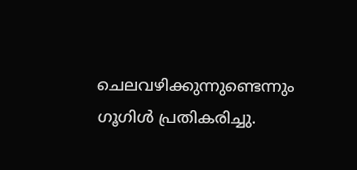ചെലവഴിക്കുന്നുണ്ടെന്നും ഗൂഗിൾ പ്രതികരിച്ചു.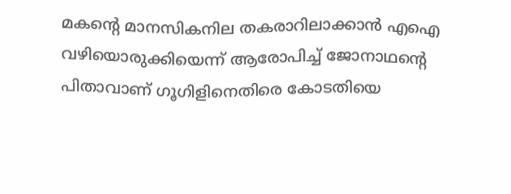മകന്റെ മാനസികനില തകരാറിലാക്കാൻ എഐ വഴിയൊരുക്കിയെന്ന് ആരോപിച്ച് ജോനാഥന്റെ പിതാവാണ് ഗൂഗിളിനെതിരെ കോടതിയെ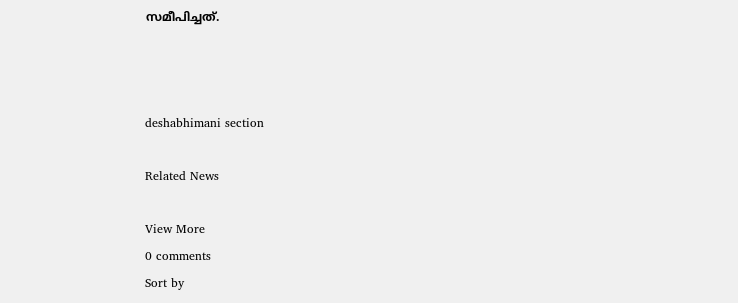സമീപിച്ചത്.



deshabhimani section

Related News

View More
0 comments
Sort by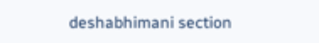deshabhimani section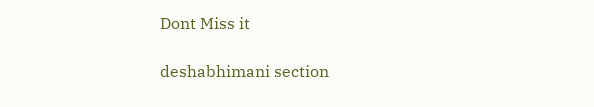Dont Miss it

deshabhimani section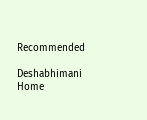Recommended

Deshabhimani
Home